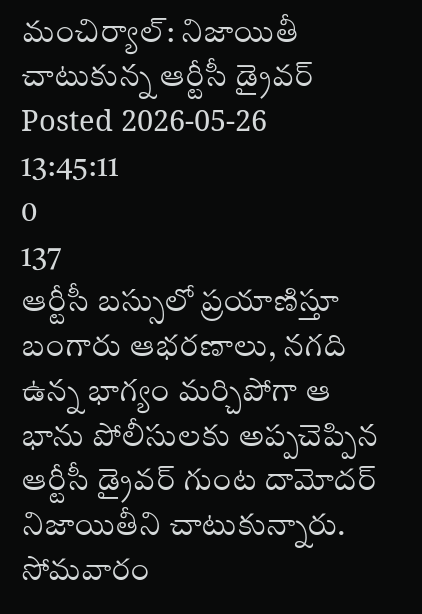మంచిర్యాల్: నిజాయితీ చాటుకున్న ఆర్టీసీ డ్రైవర్
Posted 2026-05-26 13:45:11
0
137
ఆర్టీసీ బస్సులో ప్రయాణిస్తూ బంగారు ఆభరణాలు, నగది ఉన్న భాగ్యం మర్చిపోగా ఆ భాను పోలీసులకు అప్పచెప్పిన ఆర్టీసీ డ్రైవర్ గుంట దామోదర్ నిజాయితీని చాటుకున్నారు. సోమవారం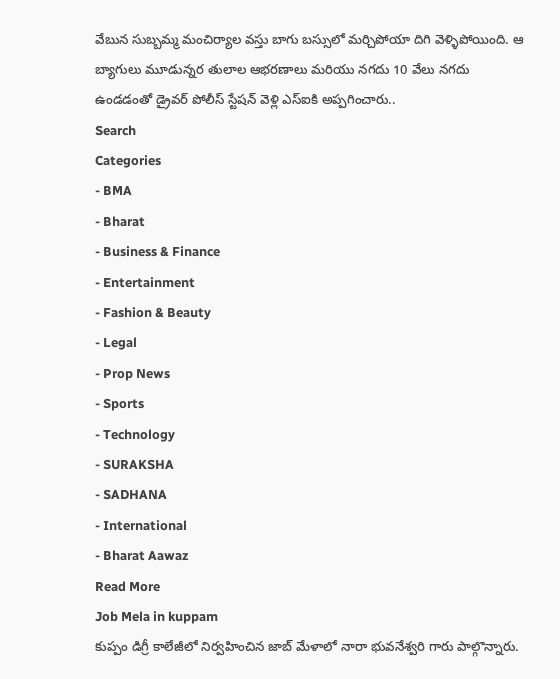వేబున సుబ్బమ్మ మంచిర్యాల వస్తు బాగు బస్సులో మర్చిపోయా దిగి వెళ్ళిపోయింది. ఆ బ్యాగులు మూడున్నర తులాల ఆభరణాలు మరియు నగదు 10 వేలు నగదు ఉండడంతో డ్రైవర్ పోలీస్ స్టేషన్ వెళ్లి ఎస్ఐకి అప్పగించారు..
Search
Categories
- BMA
- Bharat
- Business & Finance
- Entertainment
- Fashion & Beauty
- Legal
- Prop News
- Sports
- Technology
- SURAKSHA
- SADHANA
- International
- Bharat Aawaz
Read More
Job Mela in kuppam
కుప్పం డిగ్రీ కాలేజీలో నిర్వహించిన జాబ్ మేళాలో నారా భువనేశ్వరి గారు పాల్గొన్నారు.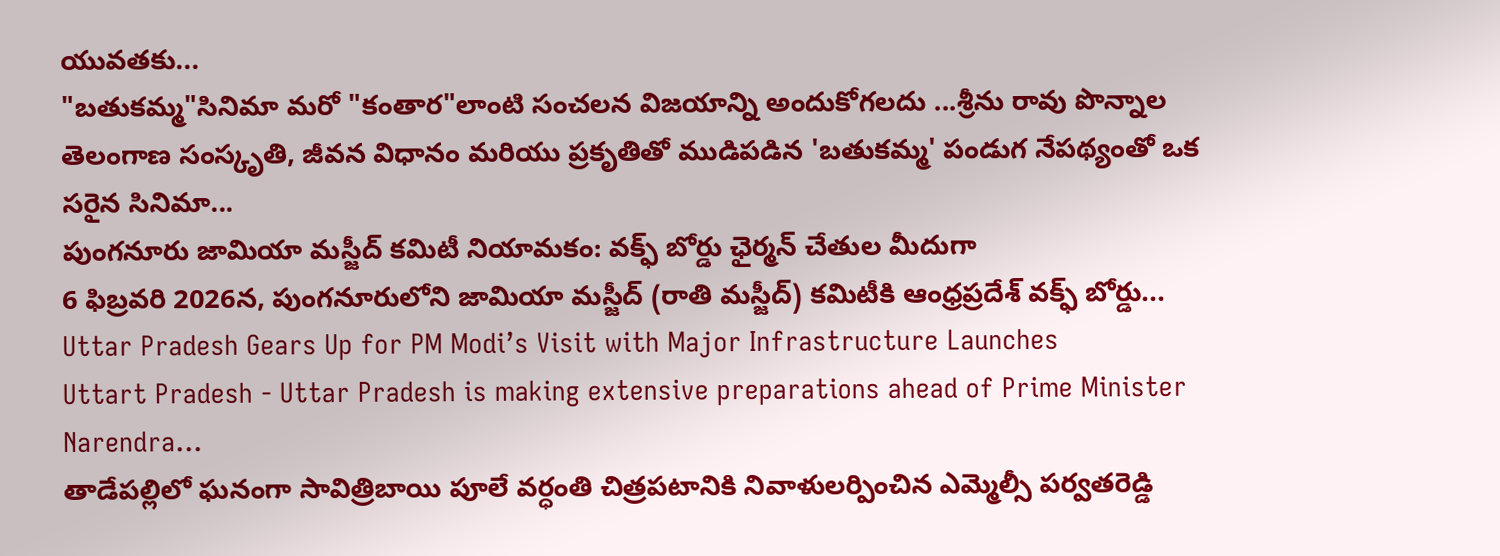యువతకు...
"బతుకమ్మ"సినిమా మరో "కంతార"లాంటి సంచలన విజయాన్ని అందుకోగలదు ...శ్రీను రావు పొన్నాల
తెలంగాణ సంస్కృతి, జీవన విధానం మరియు ప్రకృతితో ముడిపడిన 'బతుకమ్మ' పండుగ నేపథ్యంతో ఒక సరైన సినిమా...
పుంగనూరు జామియా మస్జీద్ కమిటీ నియామకం: వక్ఫ్ బోర్డు ఛైర్మన్ చేతుల మీదుగా
6 ఫిబ్రవరి 2026న, పుంగనూరులోని జామియా మస్జీద్ (రాతి మస్జీద్) కమిటీకి ఆంధ్రప్రదేశ్ వక్ఫ్ బోర్డు...
Uttar Pradesh Gears Up for PM Modi’s Visit with Major Infrastructure Launches
Uttart Pradesh - Uttar Pradesh is making extensive preparations ahead of Prime Minister Narendra...
తాడేపల్లిలో ఘనంగా సావిత్రిబాయి పూలే వర్ధంతి చిత్రపటానికి నివాళులర్పించిన ఎమ్మెల్సీ పర్వతరెడ్డి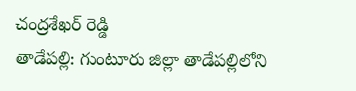చంద్రశేఖర్ రెడ్డి
తాడేపల్లి: గుంటూరు జిల్లా తాడేపల్లిలోని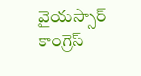వైయస్సార్ కాంగ్రెస్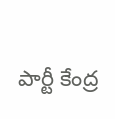పార్టీ కేంద్ర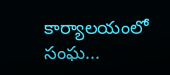కార్యాలయంలో సంఘ...